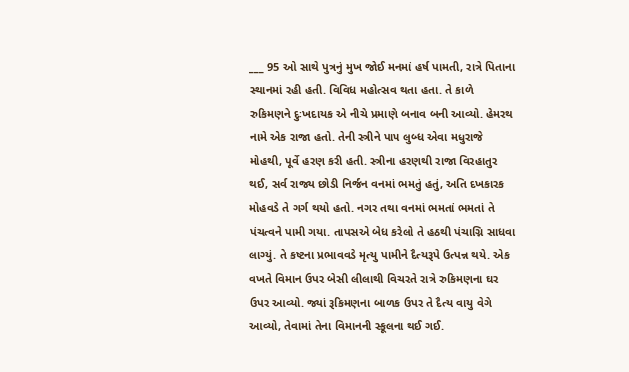___ 95 ઓ સાથે પુત્રનું મુખ જોઈ મનમાં હર્ષ પામતી, રાત્રે પિતાના સ્થાનમાં રહી હતી. વિવિધ મહોત્સવ થતા હતા. તે કાળે રુકિમણને દુઃખદાયક એ નીચે પ્રમાણે બનાવ બની આવ્યો. હેમરથ નામે એક રાજા હતો. તેની સ્ત્રીને પા૫ લુબ્ધ એવા મધુરાજે મોહથી, પૂર્વે હરણ કરી હતી. સ્ત્રીના હરણથી રાજા વિરહાતુર થઈ, સર્વ રાજ્ય છોડી નિર્જન વનમાં ભમતું હતું, અતિ દખકારક મોહવડે તે ગર્ગ થયો હતો. નગર તથા વનમાં ભમતાં ભમતાં તે પંચત્વને પામી ગયા. તાપસએ બેધ કરેલો તે હઠથી પંચાગ્નિ સાધવા લાગ્યું. તે કષ્ટના પ્રભાવવડે મૃત્યુ પામીને દૈત્યરૂપે ઉત્પન્ન થયે. એક વખતે વિમાન ઉપર બેસી લીલાથી વિચરતે રાત્રે રુકિમણના ઘર ઉપર આવ્યો. જ્યાં રૂકિમણના બાળક ઉપર તે દૈત્ય વાયુ વેગે આવ્યો, તેવામાં તેના વિમાનની સ્કૂલના થઈ ગઈ.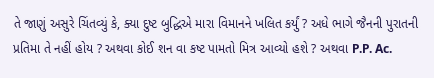તે જાણું અસુરે ચિંતવ્યું કે, ક્યા દુષ્ટ બુદ્ધિએ મારા વિમાનને ખલિત કર્યું ? અધે ભાગે જૈનની પુરાતની પ્રતિમા તે નહીં હોય ? અથવા કોઈ શન વા કષ્ટ પામતો મિત્ર આવ્યો હશે ? અથવા P.P. Ac.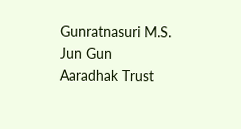Gunratnasuri M.S. Jun Gun Aaradhak Trust